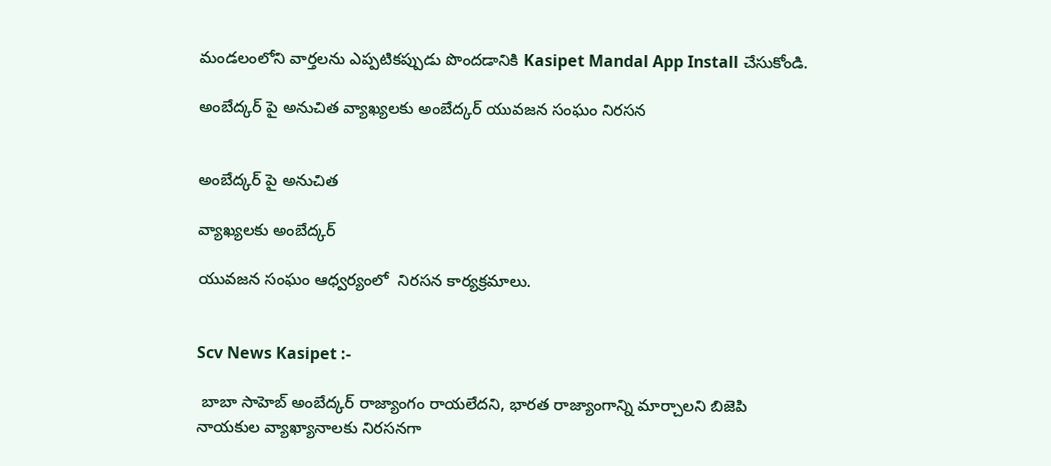మండలంలోని వార్తలను ఎప్పటికప్పుడు పొందడానికి Kasipet Mandal App Install చేసుకోండి.

అంబేద్కర్ పై అనుచిత వ్యాఖ్యలకు అంబేద్కర్ యువజన సంఘం నిరసన


అంబేద్కర్ పై అనుచిత

వ్యాఖ్యలకు అంబేద్కర్

యువజన సంఘం ఆధ్వర్యంలో  నిరసన కార్యక్రమాలు.


Scv News Kasipet :-

 బాబా సాహెబ్ అంబేద్కర్ రాజ్యాంగం రాయలేదని, భారత రాజ్యాంగాన్ని మార్చాలని బిజెపి నాయకుల వ్యాఖ్యానాలకు నిరసనగా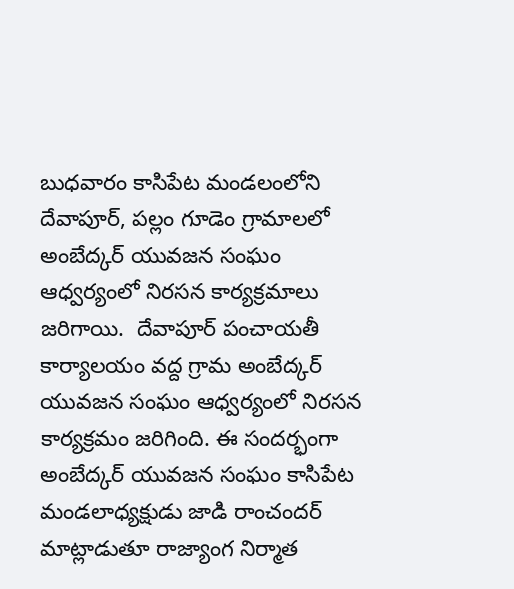బుధవారం కాసిపేట మండలంలోని దేవాపూర్, పల్లం గూడెం గ్రామాలలో అంబేద్కర్ యువజన సంఘం ఆధ్వర్యంలో నిరసన కార్యక్రమాలు జరిగాయి.  దేవాపూర్ పంచాయతీ కార్యాలయం వద్ద గ్రామ అంబేద్కర్ యువజన సంఘం ఆధ్వర్యంలో నిరసన కార్యక్రమం జరిగింది. ఈ సందర్భంగా  అంబేద్కర్ యువజన సంఘం కాసిపేట మండలాధ్యక్షుడు జాడి రాంచందర్ మాట్లాడుతూ రాజ్యాంగ నిర్మాత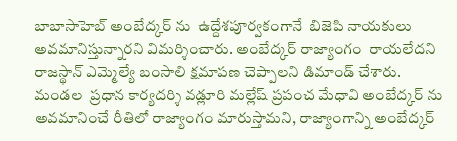బాబాసాహెబ్ అంబేద్కర్ ను  ఉద్దేశపూర్వకంగానే  బిజెపి నాయకులు అవమానిస్తున్నారని విమర్శించారు. అంబేద్కర్ రాజ్యాంగం  రాయలేదని  రాజస్థాన్ ఎమ్మెల్యే బంసాలి క్షమాపణ చెప్పాలని డిమాండ్ చేశారు. మండల  ప్రధాన కార్యదర్శి వడ్లూరి మల్లేష్ ప్రపంచ మేధావి అంబేద్కర్ ను  అవమానించే రీతిలో రాజ్యాంగం మారుస్తామని, రాజ్యాంగాన్ని అంబేద్కర్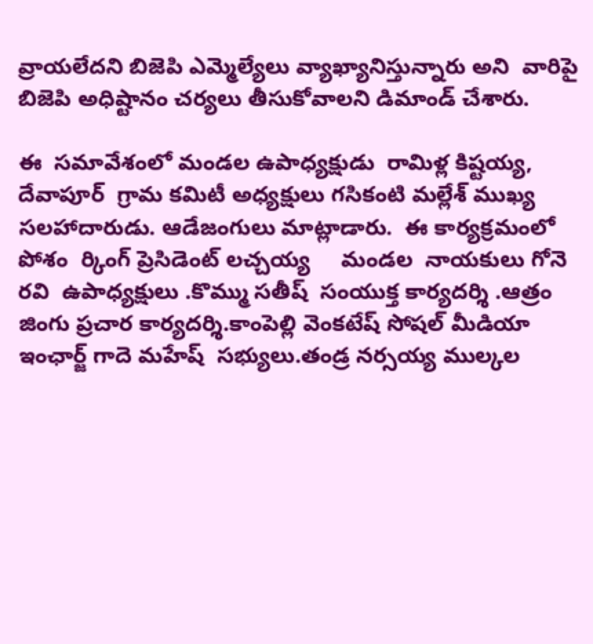వ్రాయలేదని బిజెపి ఎమ్మెల్యేలు వ్యాఖ్యానిస్తున్నారు అని  వారిపై బిజెపి అధిష్టానం చర్యలు తీసుకోవాలని డిమాండ్ చేశారు.

ఈ  సమావేశంలో మండల ఉపాధ్యక్షుడు  రామిళ్ల కిష్టయ్య,  దేవాపూర్  గ్రామ కమిటీ అధ్యక్షులు గసికంటి మల్లేశ్ ముఖ్య సలహాదారుడు. ఆడేజంగులు మాట్లాడారు.  ఈ కార్యక్రమంలో పోశం  ర్కింగ్ ప్రెసిడెంట్ లచ్చయ్య     మండల  నాయకులు గోనె రవి  ఉపాధ్యక్షులు .కొమ్ము సతీష్  సంయుక్త కార్యదర్శి .ఆత్రం జింగు ప్రచార కార్యదర్శి.కాంపెల్లి వెంకటేష్ సోషల్ మీడియా ఇంఛార్జ్ గాదె మహేష్  సభ్యులు.తండ్ర నర్సయ్య ముల్కల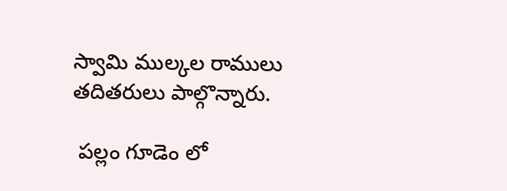స్వామి ముల్కల రాములు  తదితరులు పాల్గొన్నారు.

 పల్లం గూడెం లో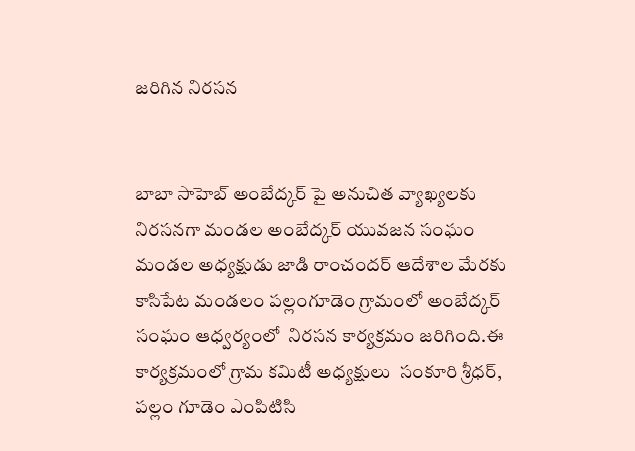జరిగిన నిరసన


బాబా సాహెబ్ అంబేద్కర్ పై అనుచిత వ్యాఖ్యలకు నిరసనగా మండల అంబేద్కర్ యువజన సంఘం మండల అధ్యక్షుడు జాడి రాంచందర్ ఆదేశాల మేరకు కాసిపేట మండలం పల్లంగూడెం గ్రామంలో అంబేద్కర్ సంఘం ఆధ్వర్యంలో  నిరసన కార్యక్రమం జరిగింది.ఈ కార్యక్రమంలో గ్రామ కమిటీ అధ్యక్షులు  సంకూరి శ్రీధర్, పల్లం గూడెం ఎంపిటిసి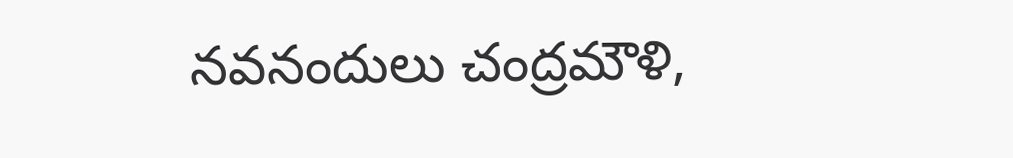నవనందులు చంద్రమౌళి,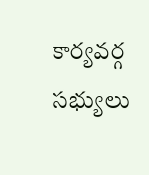కార్యవర్గ సభ్యులు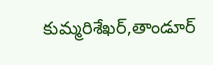కుమ్మరిశేఖర్,తాండూర్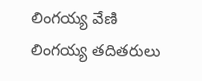లింగయ్య వేణి లింగయ్య తదితరులు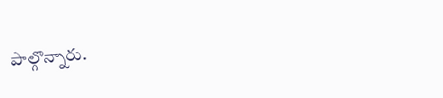పాల్గొన్నారు.